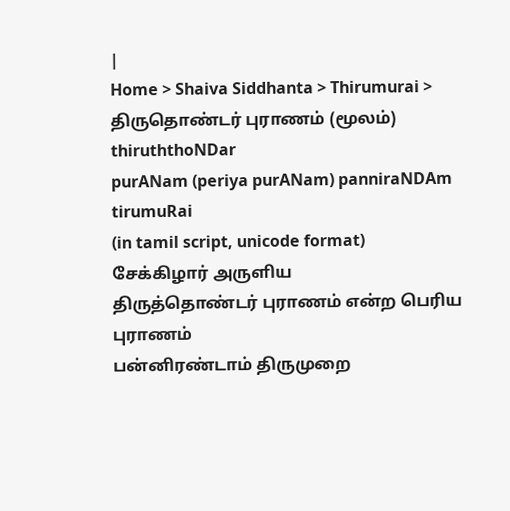|
Home > Shaiva Siddhanta > Thirumurai > திருதொண்டர் புராணம் (மூலம்)
thiruththoNDar
purANam (periya purANam) panniraNDAm tirumuRai
(in tamil script, unicode format)
சேக்கிழார் அருளிய
திருத்தொண்டர் புராணம் என்ற பெரிய புராணம்
பன்னிரண்டாம் திருமுறை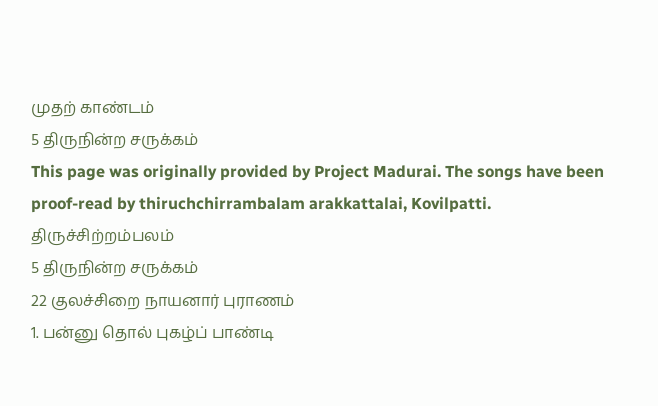முதற் காண்டம்
5 திருநின்ற சருக்கம்
This page was originally provided by Project Madurai. The songs have been proof-read by thiruchchirrambalam arakkattalai, Kovilpatti.
திருச்சிற்றம்பலம்
5 திருநின்ற சருக்கம்
22 குலச்சிறை நாயனார் புராணம்
1. பன்னு தொல் புகழ்ப் பாண்டி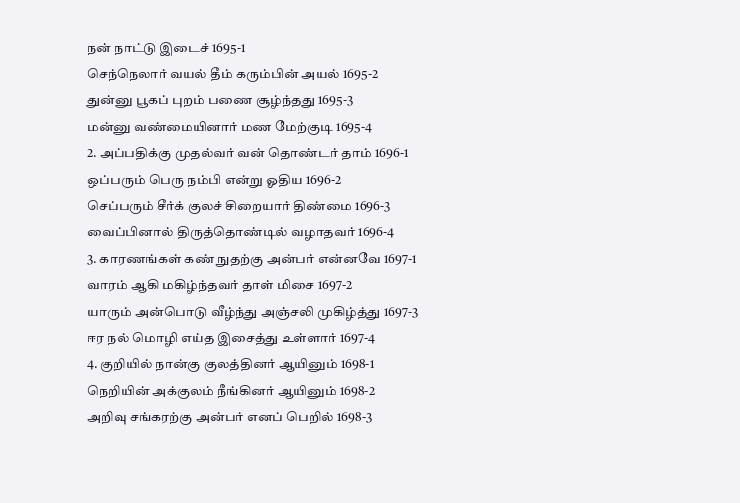நன் நாட்டு இடைச் 1695-1
செந்நெலார் வயல் தீம் கரும்பின் அயல் 1695-2
துன்னு பூகப் புறம் பணை சூழ்ந்தது 1695-3
மன்னு வண்மையினார் மண மேற்குடி 1695-4
2. அப்பதிக்கு முதல்வர் வன் தொண்டர் தாம் 1696-1
ஒப்பரும் பெரு நம்பி என்று ஓதிய 1696-2
செப்பரும் சீர்க் குலச் சிறையார் திண்மை 1696-3
வைப்பினால் திருத்தொண்டில் வழாதவர் 1696-4
3. காரணங்கள் கண் நுதற்கு அன்பர் என்னவே 1697-1
வாரம் ஆகி மகிழ்ந்தவர் தாள் மிசை 1697-2
யாரும் அன்பொடு வீழ்ந்து அஞ்சலி முகிழ்த்து 1697-3
ஈர நல் மொழி எய்த இசைத்து உள்ளார் 1697-4
4. குறியில் நான்கு குலத்தினர் ஆயினும் 1698-1
நெறியின் அக்குலம் நீங்கினர் ஆயினும் 1698-2
அறிவு சங்கரற்கு அன்பர் எனப் பெறில் 1698-3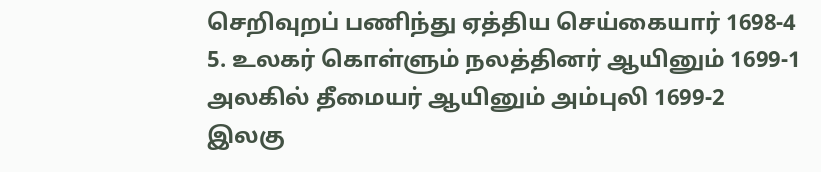செறிவுறப் பணிந்து ஏத்திய செய்கையார் 1698-4
5. உலகர் கொள்ளும் நலத்தினர் ஆயினும் 1699-1
அலகில் தீமையர் ஆயினும் அம்புலி 1699-2
இலகு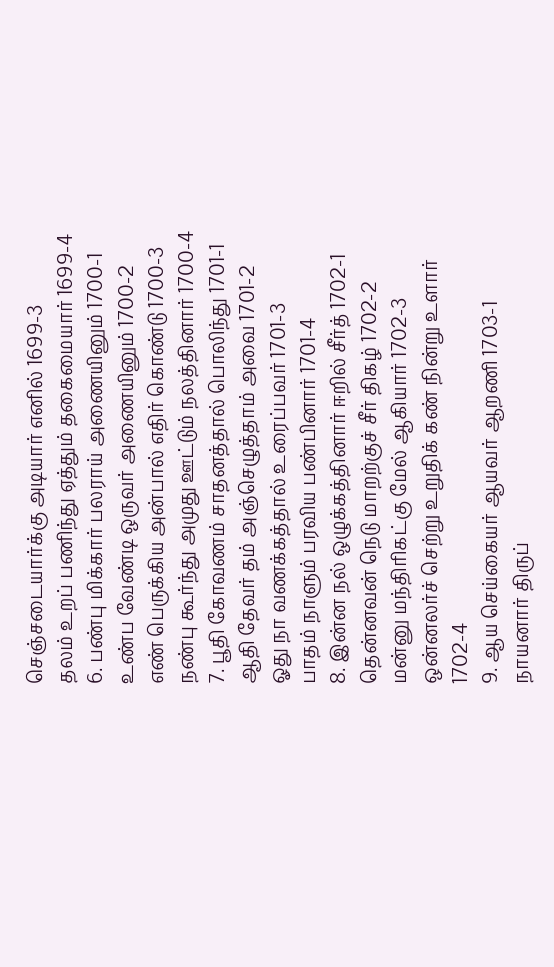செஞ்சடையார்க்கு அடியார் எனில் 1699-3
தலம் உறப் பணிந்து ஏத்தும் தகைமையார் 1699-4
6. பண்பு மிக்கார் பலராய் அணையினும் 1700-1
உண்ப வேண்டி ஒருவர் அணையினும் 1700-2
எண் பெருக்கிய அன்பால் எதிர் கொண்டு 1700-3
நண்பு கூர்ந்து அமுது ஊட்டும் நலத்தினார் 1700-4
7. பூதி கோவணம் சாதனத்தால் பொலிந்து 1701-1
ஆதி தேவர் தம் அஞ்செழுத்தாம் அவை 1701-2
ஓது நா வணக்கத்தால் உரைப்பவர் 1701-3
பாதம் நாளும் பரவிய பண்பினார் 1701-4
8. இன்ன நல் ஒழுக்கத்தினார் ஈறில் சீர்த் 1702-1
தென்னவன் நெடு மாறற்குச் சீர் திகழ் 1702-2
மன்னு மந்திரிகட்கு மேல் ஆகியார் 1702-3
ஒன்னலர்ச் செற்று உறுதிக் கண் நின்று உளார் 1702-4
9. ஆய செய்கையர் ஆயவர் ஆறணி 1703-1
நாயனார் திருப்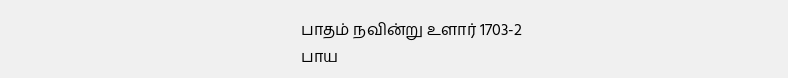பாதம் நவின்று உளார் 1703-2
பாய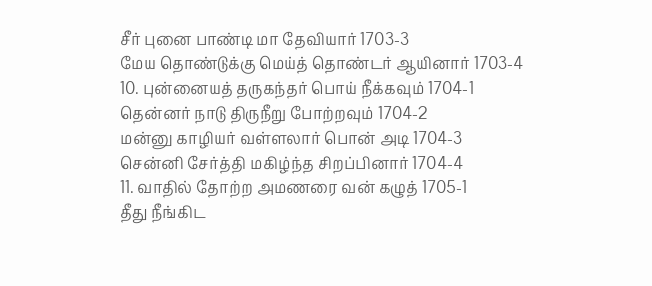சீர் புனை பாண்டி மா தேவியார் 1703-3
மேய தொண்டுக்கு மெய்த் தொண்டர் ஆயினார் 1703-4
10. புன்னையத் தருகந்தர் பொய் நீக்கவும் 1704-1
தென்னர் நாடு திருநீறு போற்றவும் 1704-2
மன்னு காழியர் வள்ளலார் பொன் அடி 1704-3
சென்னி சேர்த்தி மகிழ்ந்த சிறப்பினார் 1704-4
11. வாதில் தோற்ற அமணரை வன் கழுத் 1705-1
தீது நீங்கிட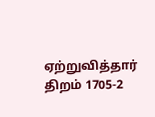ஏற்றுவித்தார் திறம் 1705-2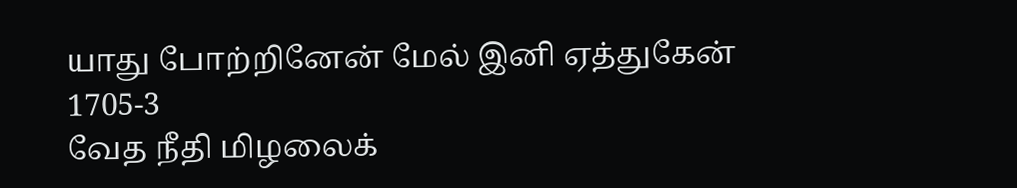யாது போற்றினேன் மேல் இனி ஏத்துகேன் 1705-3
வேத நீதி மிழலைக்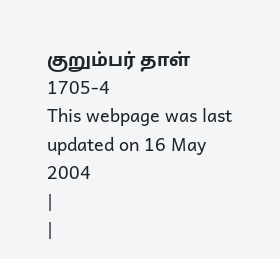குறும்பர் தாள் 1705-4
This webpage was last updated on 16 May 2004
|
|